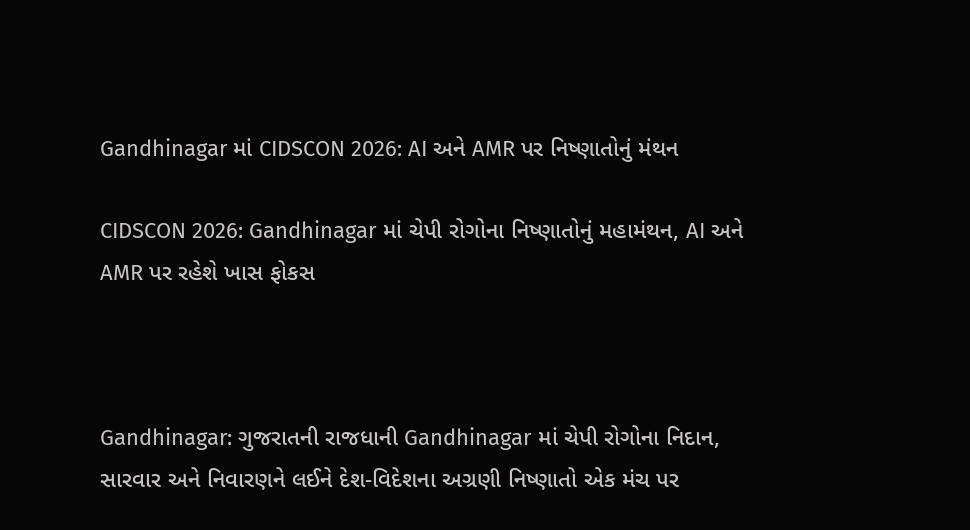Gandhinagar માં CIDSCON 2026: AI અને AMR પર નિષ્ણાતોનું મંથન

CIDSCON 2026: Gandhinagar માં ચેપી રોગોના નિષ્ણાતોનું મહામંથન, AI અને AMR પર રહેશે ખાસ ફોકસ



Gandhinagar: ગુજરાતની રાજધાની Gandhinagar માં ચેપી રોગોના નિદાન, સારવાર અને નિવારણને લઈને દેશ-વિદેશના અગ્રણી નિષ્ણાતો એક મંચ પર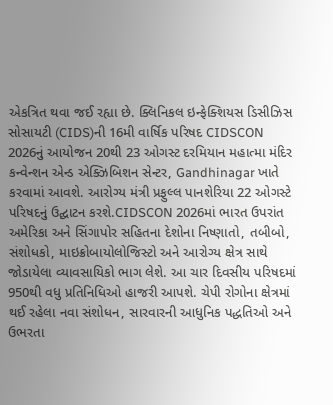એકત્રિત થવા જઈ રહ્યા છે. ક્લિનિકલ ઇન્ફેક્શિયસ ડિસીઝિસ સોસાયટી (CIDS)ની 16મી વાર્ષિક પરિષદ CIDSCON 2026નું આયોજન 20થી 23 ઓગસ્ટ દરમિયાન મહાત્મા મંદિર કન્વેન્શન એન્ડ એક્ઝિબિશન સેન્ટર, Gandhinagar ખાતે કરવામાં આવશે. આરોગ્ય મંત્રી પ્રફુલ્લ પાનશેરિયા 22 ઓગસ્ટે પરિષદનું ઉદ્ઘાટન કરશે.CIDSCON 2026માં ભારત ઉપરાંત અમેરિકા અને સિંગાપોર સહિતના દેશોના નિષ્ણાતો, તબીબો, સંશોધકો, માઇક્રોબાયોલોજિસ્ટો અને આરોગ્ય ક્ષેત્ર સાથે જોડાયેલા વ્યાવસાયિકો ભાગ લેશે. આ ચાર દિવસીય પરિષદમાં 950થી વધુ પ્રતિનિધિઓ હાજરી આપશે. ચેપી રોગોના ક્ષેત્રમાં થઈ રહેલા નવા સંશોધન, સારવારની આધુનિક પદ્ધતિઓ અને ઉભરતા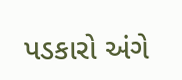પડકારો અંગે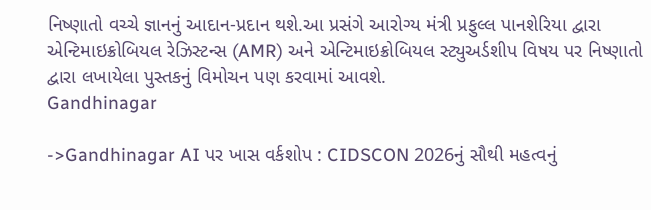નિષ્ણાતો વચ્ચે જ્ઞાનનું આદાન-પ્રદાન થશે.આ પ્રસંગે આરોગ્ય મંત્રી પ્રફુલ્લ પાનશેરિયા દ્વારા એન્ટિમાઇક્રોબિયલ રેઝિસ્ટન્સ (AMR) અને એન્ટિમાઇક્રોબિયલ સ્ટ્યુઅર્ડશીપ વિષય પર નિષ્ણાતો દ્વારા લખાયેલા પુસ્તકનું વિમોચન પણ કરવામાં આવશે.
Gandhinagar

->Gandhinagar AI પર ખાસ વર્કશોપ : CIDSCON 2026નું સૌથી મહત્વનું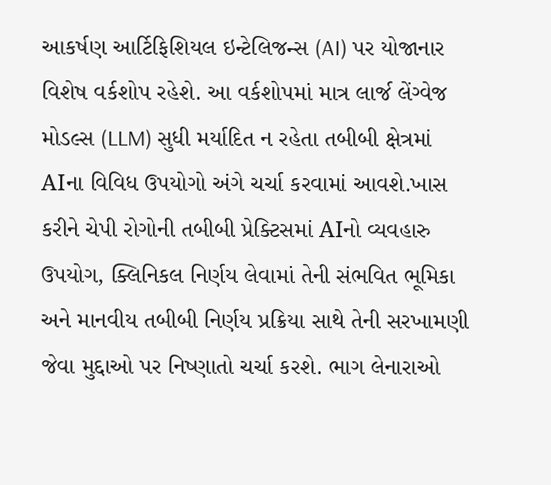આકર્ષણ આર્ટિફિશિયલ ઇન્ટેલિજન્સ (AI) પર યોજાનાર વિશેષ વર્કશોપ રહેશે. આ વર્કશોપમાં માત્ર લાર્જ લેંગ્વેજ મોડલ્સ (LLM) સુધી મર્યાદિત ન રહેતા તબીબી ક્ષેત્રમાં AIના વિવિધ ઉપયોગો અંગે ચર્ચા કરવામાં આવશે.ખાસ કરીને ચેપી રોગોની તબીબી પ્રેક્ટિસમાં AIનો વ્યવહારુ ઉપયોગ, ક્લિનિકલ નિર્ણય લેવામાં તેની સંભવિત ભૂમિકા અને માનવીય તબીબી નિર્ણય પ્રક્રિયા સાથે તેની સરખામણી જેવા મુદ્દાઓ પર નિષ્ણાતો ચર્ચા કરશે. ભાગ લેનારાઓ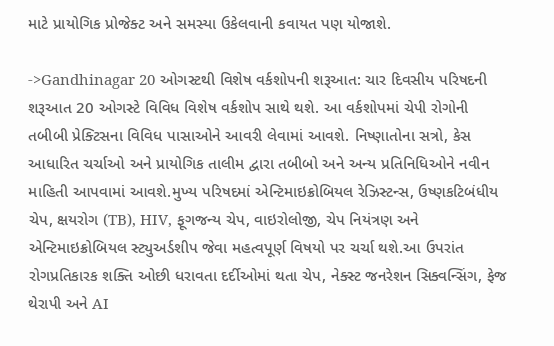માટે પ્રાયોગિક પ્રોજેક્ટ અને સમસ્યા ઉકેલવાની કવાયત પણ યોજાશે.

->Gandhinagar 20 ઓગસ્ટથી વિશેષ વર્કશોપની શરૂઆત: ચાર દિવસીય પરિષદની શરૂઆત 20 ઓગસ્ટે વિવિધ વિશેષ વર્કશોપ સાથે થશે. આ વર્કશોપમાં ચેપી રોગોની તબીબી પ્રેક્ટિસના વિવિધ પાસાઓને આવરી લેવામાં આવશે. નિષ્ણાતોના સત્રો, કેસ આધારિત ચર્ચાઓ અને પ્રાયોગિક તાલીમ દ્વારા તબીબો અને અન્ય પ્રતિનિધિઓને નવીન માહિતી આપવામાં આવશે.મુખ્ય પરિષદમાં એન્ટિમાઇક્રોબિયલ રેઝિસ્ટન્સ, ઉષ્ણકટિબંધીય ચેપ, ક્ષયરોગ (TB), HIV, ફૂગજન્ય ચેપ, વાઇરોલોજી, ચેપ નિયંત્રણ અને એન્ટિમાઇક્રોબિયલ સ્ટ્યુઅર્ડશીપ જેવા મહત્વપૂર્ણ વિષયો પર ચર્ચા થશે.આ ઉપરાંત રોગપ્રતિકારક શક્તિ ઓછી ધરાવતા દર્દીઓમાં થતા ચેપ, નેક્સ્ટ જનરેશન સિક્વન્સિંગ, ફેજ થેરાપી અને AI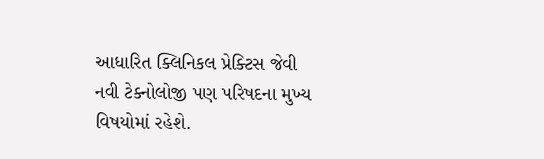આધારિત ક્લિનિકલ પ્રેક્ટિસ જેવી નવી ટેક્નોલોજી પણ પરિષદના મુખ્ય વિષયોમાં રહેશે.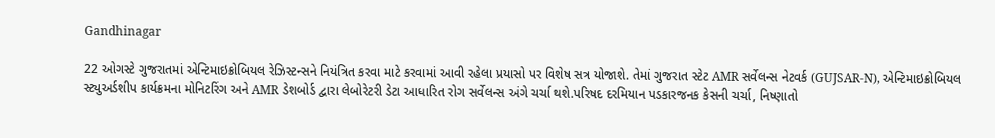Gandhinagar

22 ઓગસ્ટે ગુજરાતમાં એન્ટિમાઇક્રોબિયલ રેઝિસ્ટન્સને નિયંત્રિત કરવા માટે કરવામાં આવી રહેલા પ્રયાસો પર વિશેષ સત્ર યોજાશે. તેમાં ગુજરાત સ્ટેટ AMR સર્વેલન્સ નેટવર્ક (GUJSAR-N), એન્ટિમાઇક્રોબિયલ સ્ટ્યુઅર્ડશીપ કાર્યક્રમના મોનિટરિંગ અને AMR ડેશબોર્ડ દ્વારા લેબોરેટરી ડેટા આધારિત રોગ સર્વેલન્સ અંગે ચર્ચા થશે.પરિષદ દરમિયાન પડકારજનક કેસની ચર્ચા, નિષ્ણાતો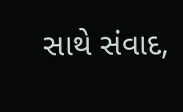સાથે સંવાદ,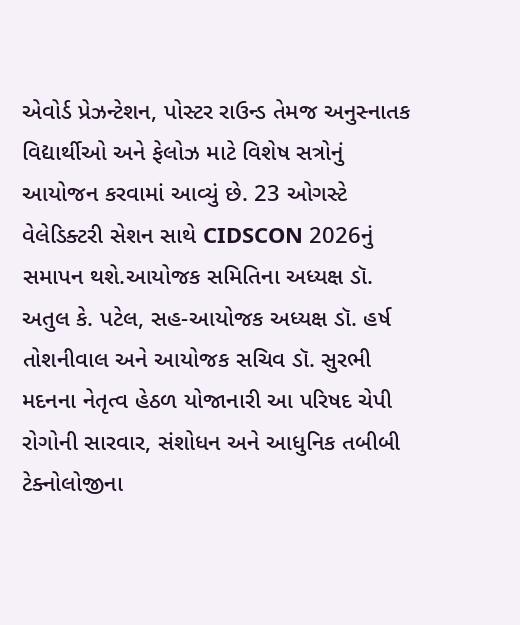એવોર્ડ પ્રેઝન્ટેશન, પોસ્ટર રાઉન્ડ તેમજ અનુસ્નાતક વિદ્યાર્થીઓ અને ફેલોઝ માટે વિશેષ સત્રોનું આયોજન કરવામાં આવ્યું છે. 23 ઓગસ્ટે વેલેડિક્ટરી સેશન સાથે CIDSCON 2026નું સમાપન થશે.આયોજક સમિતિના અધ્યક્ષ ડૉ. અતુલ કે. પટેલ, સહ-આયોજક અધ્યક્ષ ડૉ. હર્ષ તોશનીવાલ અને આયોજક સચિવ ડૉ. સુરભી મદનના નેતૃત્વ હેઠળ યોજાનારી આ પરિષદ ચેપી રોગોની સારવાર, સંશોધન અને આધુનિક તબીબી ટેક્નોલોજીના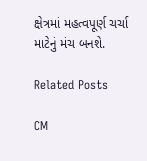ક્ષેત્રમાં મહત્વપૂર્ણ ચર્ચા માટેનું મંચ બનશે.

Related Posts

CM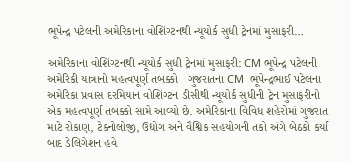ભૂપેન્દ્ર પટેલની અમેરિકાના વોશિંગ્ટનથી ન્યૂયોર્ક સુધી ટ્રેનમાં મુસાફરી…

અમેરિકાના વોશિંગ્ટનથી ન્યૂયોર્ક સુધી ટ્રેનમાં મુસાફરી: CM ભૂપેન્દ્ર પટેલની અમેરિકી યાત્રાનો મહત્વપૂર્ણ તબક્કો   ગુજરાતના CM  ભૂપેન્દ્રભાઈ પટેલના અમેરિકા પ્રવાસ દરમિયાન વોશિંગ્ટન ડીસીથી ન્યૂયોર્ક સુધીની ટ્રેન મુસાફરીનો એક મહત્વપૂર્ણ તબક્કો સામે આવ્યો છે. અમેરિકાના વિવિધ શહેરોમાં ગુજરાત માટે રોકાણ, ટેક્નોલોજી, ઉદ્યોગ અને વૈશ્વિક સહયોગની તકો અંગે બેઠકો કર્યા બાદ ડેલિગેશન હવે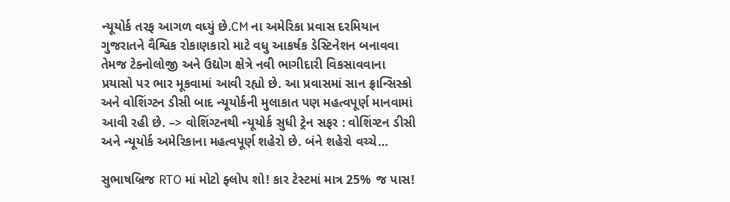ન્યૂયોર્ક તરફ આગળ વધ્યું છે.CM ના અમેરિકા પ્રવાસ દરમિયાન ગુજરાતને વૈશ્વિક રોકાણકારો માટે વધુ આકર્ષક ડેસ્ટિનેશન બનાવવા તેમજ ટેક્નોલોજી અને ઉદ્યોગ ક્ષેત્રે નવી ભાગીદારી વિકસાવવાના પ્રયાસો પર ભાર મૂકવામાં આવી રહ્યો છે. આ પ્રવાસમાં સાન ફ્રાન્સિસ્કો અને વોશિંગ્ટન ડીસી બાદ ન્યૂયોર્કની મુલાકાત પણ મહત્વપૂર્ણ માનવામાં આવી રહી છે. –> વોશિંગ્ટનથી ન્યૂયોર્ક સુધી ટ્રેન સફર : વોશિંગ્ટન ડીસી અને ન્યૂયોર્ક અમેરિકાના મહત્વપૂર્ણ શહેરો છે. બંને શહેરો વચ્ચે…

સુભાષબ્રિજ RTO માં મોટો ફ્લોપ શો! કાર ટેસ્ટમાં માત્ર 25% જ પાસ!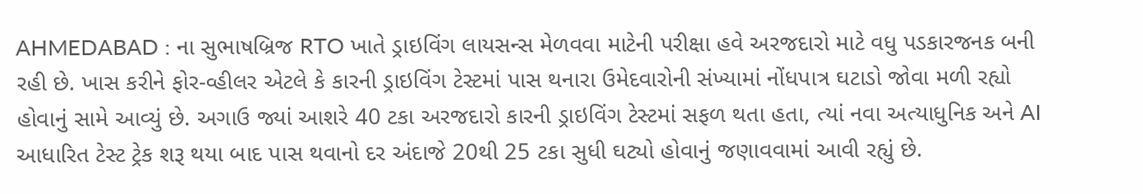AHMEDABAD : ના સુભાષબ્રિજ RTO ખાતે ડ્રાઇવિંગ લાયસન્સ મેળવવા માટેની પરીક્ષા હવે અરજદારો માટે વધુ પડકારજનક બની રહી છે. ખાસ કરીને ફોર-વ્હીલર એટલે કે કારની ડ્રાઇવિંગ ટેસ્ટમાં પાસ થનારા ઉમેદવારોની સંખ્યામાં નોંધપાત્ર ઘટાડો જોવા મળી રહ્યો હોવાનું સામે આવ્યું છે. અગાઉ જ્યાં આશરે 40 ટકા અરજદારો કારની ડ્રાઇવિંગ ટેસ્ટમાં સફળ થતા હતા, ત્યાં નવા અત્યાધુનિક અને AI આધારિત ટેસ્ટ ટ્રેક શરૂ થયા બાદ પાસ થવાનો દર અંદાજે 20થી 25 ટકા સુધી ઘટ્યો હોવાનું જણાવવામાં આવી રહ્યું છે.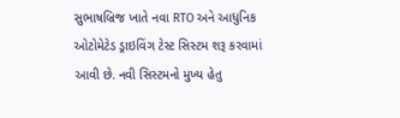સુભાષબ્રિજ ખાતે નવા RTO અને આધુનિક ઓટોમેટેડ ડ્રાઇવિંગ ટેસ્ટ સિસ્ટમ શરૂ કરવામાં આવી છે. નવી સિસ્ટમનો મુખ્ય હેતુ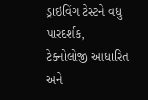ડ્રાઇવિંગ ટેસ્ટને વધુ પારદર્શક, ટેક્નોલોજી આધારિત અને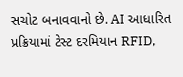સચોટ બનાવવાનો છે. AI આધારિત પ્રક્રિયામાં ટેસ્ટ દરમિયાન RFID,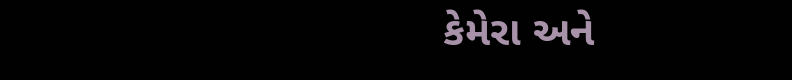કેમેરા અને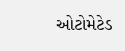ઓટોમેટેડ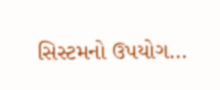સિસ્ટમનો ઉપયોગ…